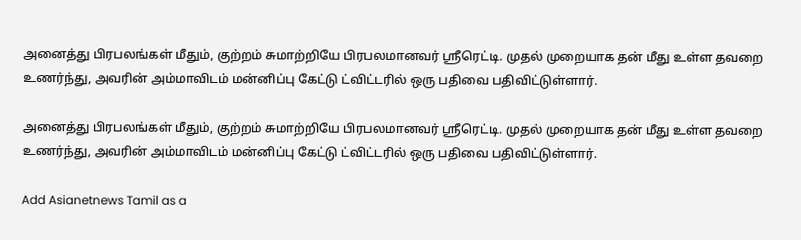அனைத்து பிரபலங்கள் மீதும், குற்றம் சுமாற்றியே பிரபலமானவர் ஸ்ரீரெட்டி. முதல் முறையாக தன் மீது உள்ள தவறை உணர்ந்து, அவரின் அம்மாவிடம் மன்னிப்பு கேட்டு ட்விட்டரில் ஒரு பதிவை பதிவிட்டுள்ளார்.

அனைத்து பிரபலங்கள் மீதும், குற்றம் சுமாற்றியே பிரபலமானவர் ஸ்ரீரெட்டி. முதல் முறையாக தன் மீது உள்ள தவறை உணர்ந்து, அவரின் அம்மாவிடம் மன்னிப்பு கேட்டு ட்விட்டரில் ஒரு பதிவை பதிவிட்டுள்ளார்.

Add Asianetnews Tamil as a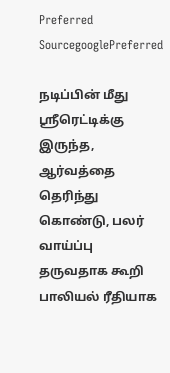Preferred SourcegooglePreferred

நடிப்பின் மீது ஸ்ரீரெட்டிக்கு இருந்த, ஆர்வத்தை தெரிந்து கொண்டு, பலர் வாய்ப்பு தருவதாக கூறி பாலியல் ரீதியாக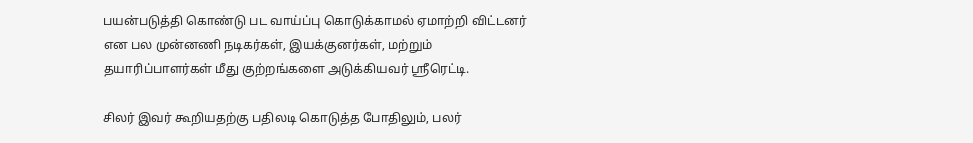பயன்படுத்தி கொண்டு பட வாய்ப்பு கொடுக்காமல் ஏமாற்றி விட்டனர் என பல முன்னணி நடிகர்கள், இயக்குனர்கள், மற்றும் தயாரிப்பாளர்கள் மீது குற்றங்களை அடுக்கியவர் ஸ்ரீரெட்டி.

சிலர் இவர் கூறியதற்கு பதிலடி கொடுத்த போதிலும், பலர்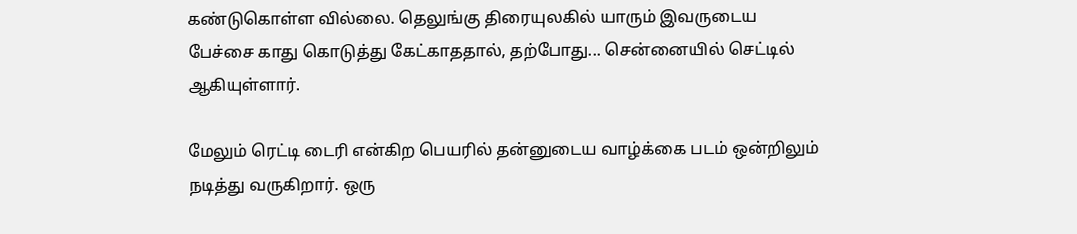கண்டுகொள்ள வில்லை. தெலுங்கு திரையுலகில் யாரும் இவருடைய பேச்சை காது கொடுத்து கேட்காததால், தற்போது... சென்னையில் செட்டில் ஆகியுள்ளார்.

மேலும் ரெட்டி டைரி என்கிற பெயரில் தன்னுடைய வாழ்க்கை படம் ஒன்றிலும் நடித்து வருகிறார். ஒரு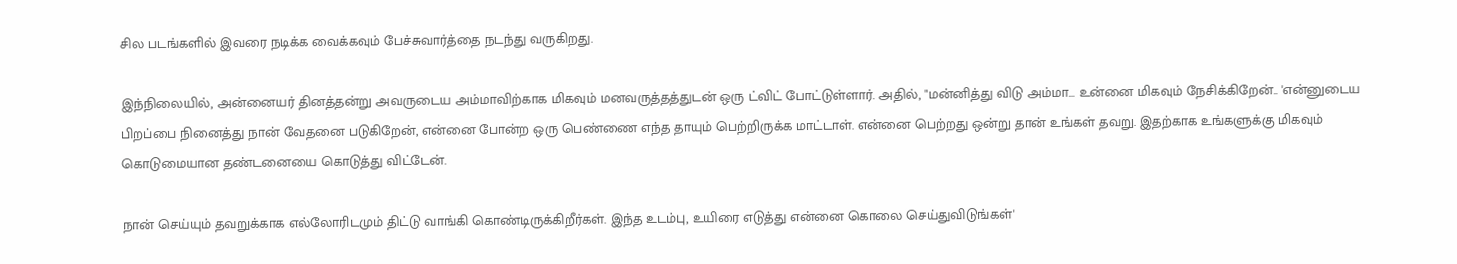சில படங்களில் இவரை நடிக்க வைக்கவும் பேச்சுவார்த்தை நடந்து வருகிறது.

இந்நிலையில், அன்னையர் தினத்தன்று அவருடைய அம்மாவிற்காக மிகவும் மனவருத்தத்துடன் ஒரு ட்விட் போட்டுள்ளார். அதில், "மன்னித்து விடு அம்மா... உன்னை மிகவும் நேசிக்கிறேன்.. 'என்னுடைய பிறப்பை நினைத்து நான் வேதனை படுகிறேன், என்னை போன்ற ஒரு பெண்ணை எந்த தாயும் பெற்றிருக்க மாட்டாள். என்னை பெற்றது ஒன்று தான் உங்கள் தவறு. இதற்காக உங்களுக்கு மிகவும் கொடுமையான தண்டனையை கொடுத்து விட்டேன்.

நான் செய்யும் தவறுக்காக எல்லோரிடமும் திட்டு வாங்கி கொண்டிருக்கிறீர்கள். இந்த உடம்பு, உயிரை எடுத்து என்னை கொலை செய்துவிடுங்கள்'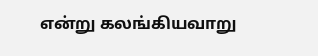என்று கலங்கியவாறு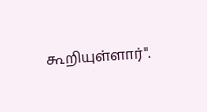கூறியுள்ளார்".